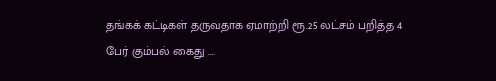தங்கக் கட்டிகள் தருவதாக ஏமாற்றி ரூ.25 லட்சம் பறித்த 4 பேர் கும்பல் கைது ….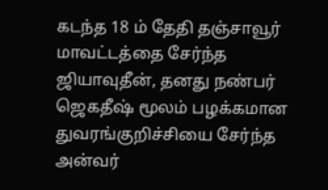கடந்த 18 ம் தேதி தஞ்சாவூர் மாவட்டத்தை சேர்ந்த ஜியாவுதீன், தனது நண்பர் ஜெகதீஷ் மூலம் பழக்கமான துவரங்குறிச்சியை சேர்ந்த அன்வர்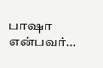பாஷா என்பவர்…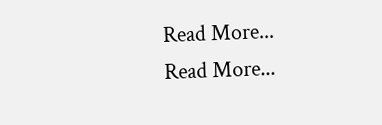Read More...
Read More...